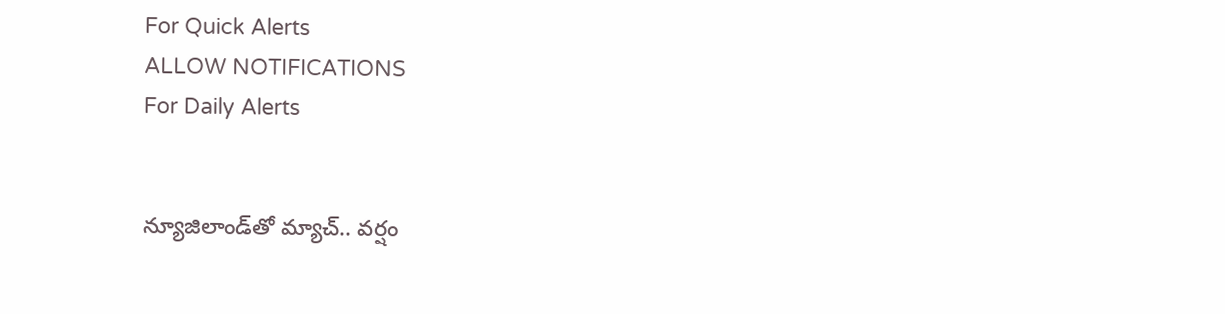For Quick Alerts
ALLOW NOTIFICATIONS
For Daily Alerts


న్యూజిలాండ్‌తో మ్యాచ్.. వర్షం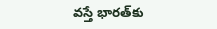వస్తే భారత్‌కు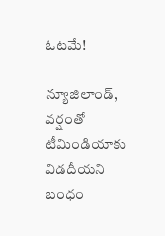ఓటమే!

న్యూజిలాండ్‌, వర్షం‌తో టీమిండియాకు విడదీయని బంధం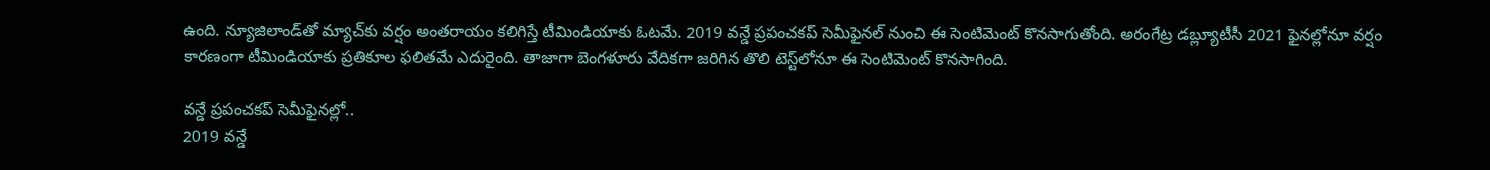ఉంది. న్యూజిలాండ్‌తో మ్యాచ్‌‌కు వర్షం అంతరాయం కలిగిస్తే టీమిండియా‌కు ఓటమే. 2019 వన్డే ప్రపంచకప్ సెమీఫైనల్ నుంచి ఈ సెంటిమెంట్ కొనసాగుతోంది. అరంగేట్ర డబ్ల్యూటీసీ 2021 ఫైనల్లోనూ వర్షం కారణంగా టీమిండియాకు ప్రతికూల ఫలితమే ఎదురైంది. తాజాగా బెంగళూరు వేదికగా జరిగిన తొలి టెస్ట్‌లోనూ ఈ సెంటిమెంట్ కొనసాగింది.

వన్డే ప్రపంచకప్ సెమీఫైనల్లో..
2019 వన్డే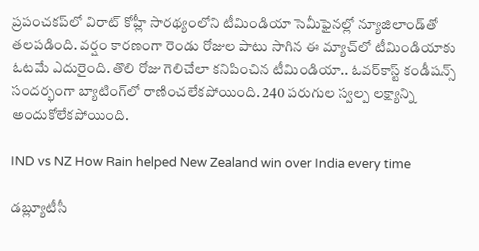ప్రపంచకప్‌లో విరాట్ కోహ్లీ సారథ్యంలోని టీమిండియా సెమీఫైనల్లో న్యూజిలాండ్‌తో తలపడింది. వర్షం కారణంగా రెండు రోజుల పాటు సాగిన ఈ మ్యాచ్‌లో టీమిండియాకు ఓటమే ఎదురైంది. తొలి రోజు గెలిచేలా కనిపించిన టీమిండియా.. ఓవర్‌కాస్ట్ కండీషన్స్ సందర్భంగా బ్యాటింగ్‌లో రాణించలేకపోయింది. 240 పరుగుల స్వల్ప లక్ష్యాన్ని అందుకోలేకపోయింది.

IND vs NZ How Rain helped New Zealand win over India every time

డబ్ల్యూటీసీ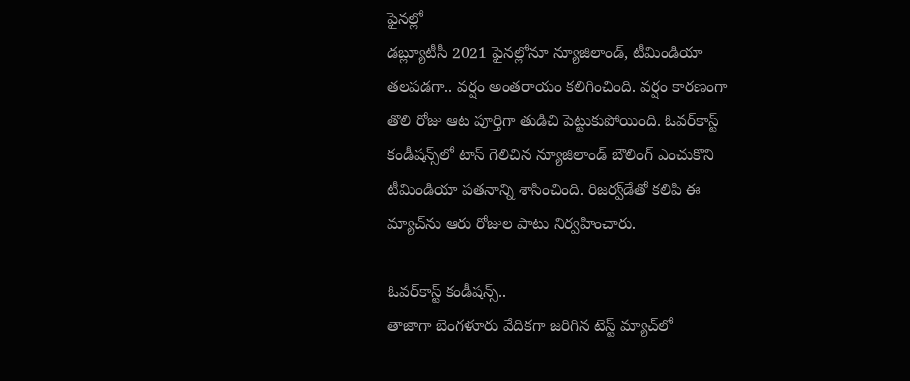ఫైనల్లో
డబ్ల్యూటీసీ 2021 ఫైనల్లోనూ న్యూజిలాండ్, టీమిండియా తలపడగా.. వర్షం అంతరాయం కలిగించింది. వర్షం కారణంగా తొలి రోజు ఆట పూర్తిగా తుడిచి పెట్టుకుపోయింది. ఓవర్‌కాస్ట్ కండీషన్స్‌లో టాస్ గెలిచిన న్యూజిలాండ్ బౌలింగ్‌ ఎంచుకొని టీమిండియా పతనాన్ని శాసించింది. రిజర్వ్‌డేతో కలిపి ఈ మ్యాచ్‌ను ఆరు రోజుల పాటు నిర్వహించారు.

ఓవర్‌కాస్ట్ కండీషన్స్..
తాజాగా బెంగళూరు వేదికగా జరిగిన టెస్ట్ మ్యాచ్‌లో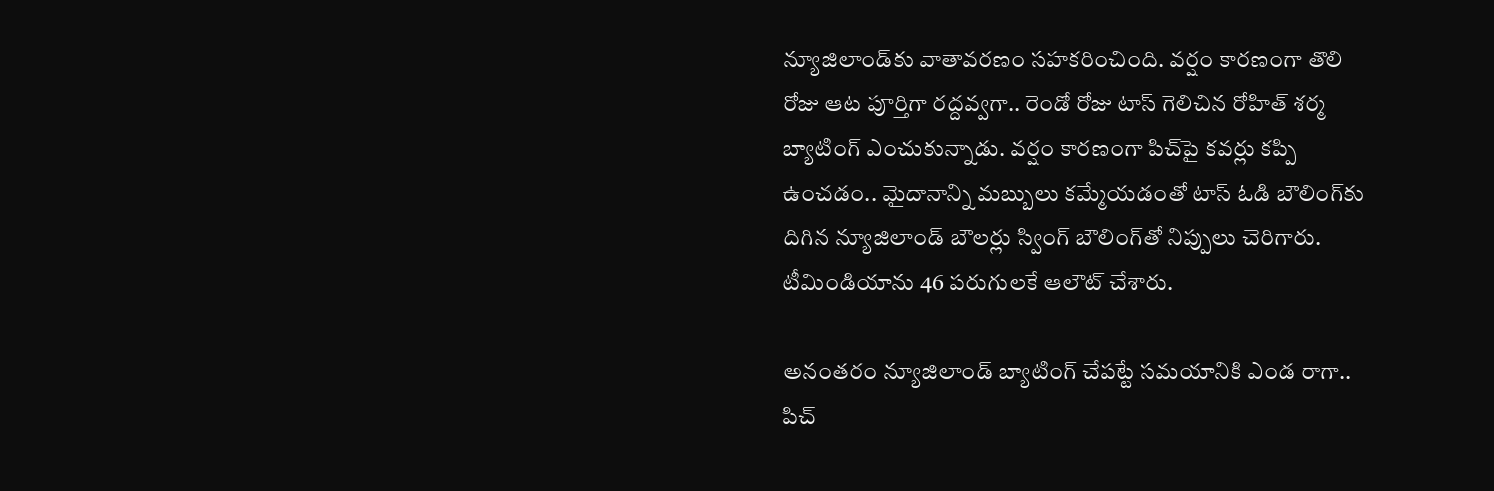న్యూజిలాండ్‌కు వాతావరణం సహకరించింది. వర్షం కారణంగా తొలి రోజు ఆట పూర్తిగా రద్దవ్వగా.. రెండో రోజు టాస్ గెలిచిన రోహిత్ శర్మ బ్యాటింగ్ ఎంచుకున్నాడు. వర్షం కారణంగా పిచ్‌పై కవర్లు కప్పి ఉంచడం.. మైదానాన్ని మబ్బులు కమ్మేయడంతో టాస్ ఓడి బౌలింగ్‌కు దిగిన న్యూజిలాండ్ బౌలర్లు స్వింగ్ బౌలింగ్‌తో నిప్పులు చెరిగారు. టీమిండియాను 46 పరుగులకే ఆలౌట్ చేశారు.

అనంతరం న్యూజిలాండ్ బ్యాటింగ్ చేపట్టే సమయానికి ఎండ రాగా.. పిచ్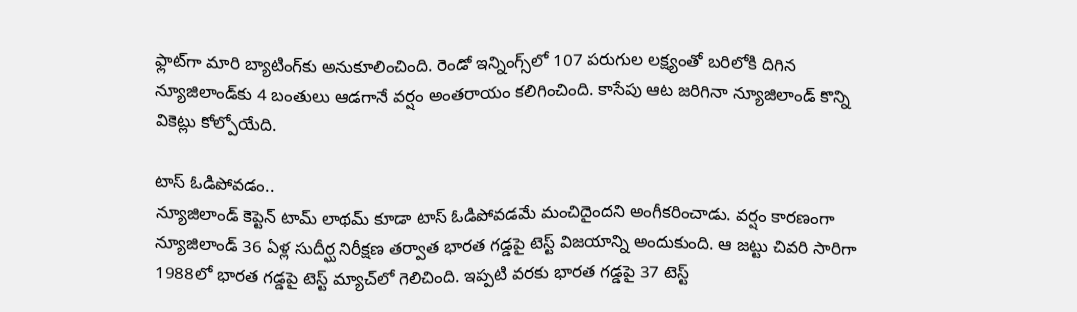ఫ్లాట్‌గా మారి బ్యాటింగ్‌కు అనుకూలించింది. రెండో ఇన్నింగ్స్‌లో 107 పరుగుల లక్ష్యంతో బరిలోకి దిగిన న్యూజిలాండ్‌కు 4 బంతులు ఆడగానే వర్షం అంతరాయం కలిగించింది. కాసేపు ఆట జరిగినా న్యూజిలాండ్ కొన్ని వికెట్లు కోల్పోయేది.

టాస్ ఓడిపోవడం..
న్యూజిలాండ్ కెప్టెన్ టామ్ లాథమ్ కూడా టాస్ ఓడిపోవడమే మంచిదైందని అంగీకరించాడు. వర్షం కారణంగా న్యూజిలాండ్ 36 ఏళ్ల సుదీర్ఘ నిరీక్షణ తర్వాత భారత గడ్డపై టెస్ట్ విజయాన్ని అందుకుంది. ఆ జట్టు చివరి సారిగా 1988లో భారత గడ్డపై టెస్ట్ మ్యాచ్‌లో గెలిచింది. ఇప్పటి వరకు భారత గడ్డపై 37 టెస్ట్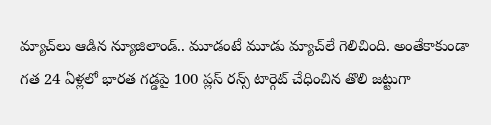మ్యాచ్‌లు ఆడిన న్యూజిలాండ్.. మూడంటే మూడు మ్యాచ్‌లే గెలిచింది. అంతేకాకుండా గత 24 ఏళ్లలో భారత గడ్డపై 100 ప్లస్ రన్స్ టార్గెట్ చేధించిన తొలి జట్టుగా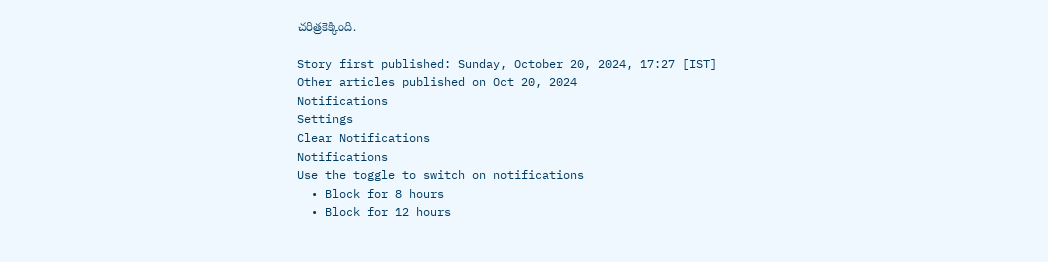చరిత్రకెక్కింది.

Story first published: Sunday, October 20, 2024, 17:27 [IST]
Other articles published on Oct 20, 2024
Notifications
Settings
Clear Notifications
Notifications
Use the toggle to switch on notifications
  • Block for 8 hours
  • Block for 12 hours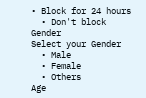• Block for 24 hours
  • Don't block
Gender
Select your Gender
  • Male
  • Female
  • Others
Age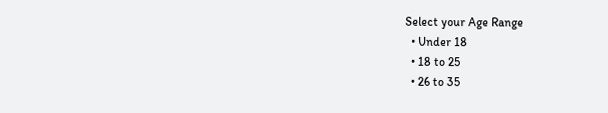Select your Age Range
  • Under 18
  • 18 to 25
  • 26 to 35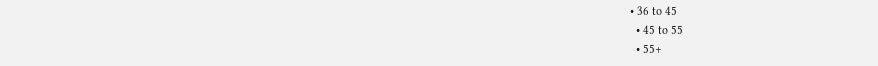• 36 to 45
  • 45 to 55
  • 55+